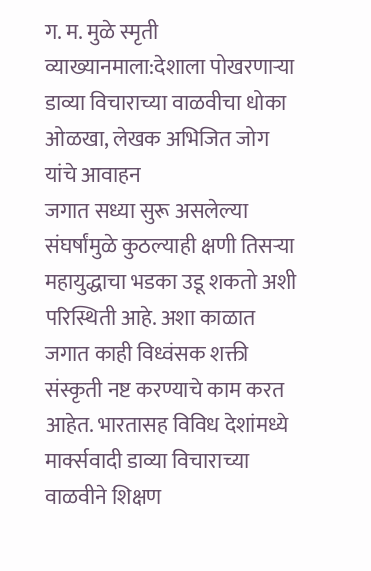ग. म. मुळे स्मृती व्याख्यानमाला:देशाला पोखरणाऱ्या डाव्या विचाराच्या वाळवीचा धोका ओळखा, लेखक अभिजित जोग यांचे आवाहन
जगात सध्या सुरू असलेल्या संघर्षांमुळे कुठल्याही क्षणी तिसऱ्या महायुद्धाचा भडका उडू शकतो अशी परिस्थिती आहे. अशा काळात जगात काही विध्वंसक शक्ती संस्कृती नष्ट करण्याचे काम करत आहेत. भारतासह विविध देशांमध्ये मार्क्सवादी डाव्या विचाराच्या वाळवीने शिक्षण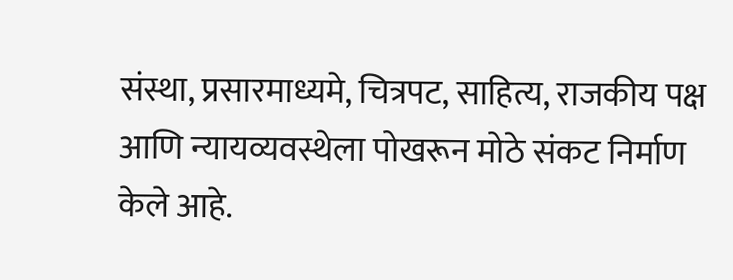संस्था, प्रसारमाध्यमे, चित्रपट, साहित्य, राजकीय पक्ष आणि न्यायव्यवस्थेला पोखरून मोठे संकट निर्माण केले आहे.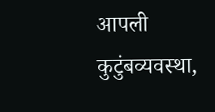आपली कुटुंबव्यवस्था,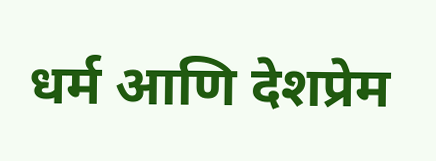धर्म आणि देशप्रेम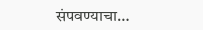संपवण्याचा…